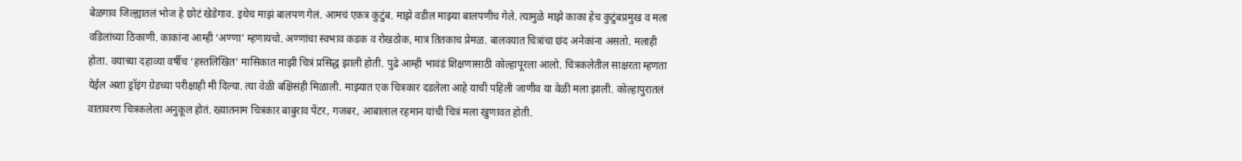बेळगाव जिल्ह्यातलं भोज हे छोटं खेडेगाव. इथेच माझं बालपण गेलं. आमचं एकत्र कुटुंब. माझे वडील माझ्या बालपणीच गेले. त्यामुळे माझे काका हेच कुटुंबप्रमुख व मला वडिलांच्या ठिकाणी. काकांना आम्ही ‘अण्णा' म्हणायचो. अण्णांचा स्वभाव कडक व रोखठोक, मात्र तितकाच प्रेमळ. बालवयात चित्रांचा छंद अनेकांना असतो. मलाही होता. वयाच्या दहाव्या वर्षीच ‘हस्तलिखित' मासिकात माझी चित्रं प्रसिद्ध झाली होती. पुढे आम्ही भावंडं शिक्षणासाठी कोल्हापूरला आलो. चित्रकलेतील साक्षरता म्हणता येईल अशा ड्रॉइंग ग्रेडच्या परीक्षाही मी दिल्या. त्या वेळी बक्षिसंही मिळाली. माझ्यात एक चित्रकार दडलेला आहे याची पहिली जाणीव या वेळी मला झाली. कोल्हापुरातलं वातावरण चित्रकलेला अनुकूल होतं. ख्यातनाम चित्रकार बाबुराव पेंटर, गजबर, आबालाल रहमान यांची चित्रं मला खुणावत होती.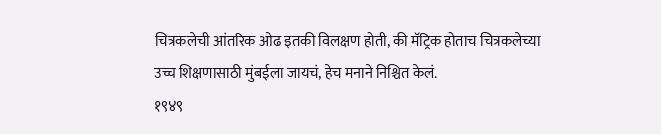चित्रकलेची आंतरिक ओढ इतकी विलक्षण होती, की मॅट्रिक होताच चित्रकलेच्या उच्च शिक्षणासाठी मुंबईला जायचं, हेच मनाने निश्चित केलं.
१९४९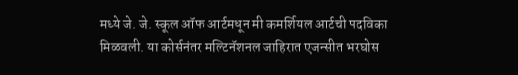मध्ये जे. जे. स्कूल ऑफ आर्टमधून मी कमर्शियल आर्टची पदविका मिळवली. या कोर्सनंतर मल्टिनॅशनल जाहिरात एजन्सीत भरघोस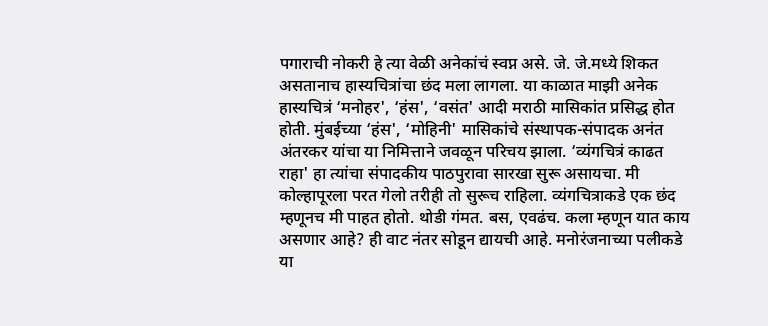पगाराची नोकरी हे त्या वेळी अनेकांचं स्वप्न असे. जे. जे.मध्ये शिकत असतानाच हास्यचित्रांचा छंद मला लागला. या काळात माझी अनेक हास्यचित्रं ‘मनोहर', ‘हंस', ‘वसंत' आदी मराठी मासिकांत प्रसिद्ध होत होती. मुंबईच्या ‘हंस', ‘मोहिनी' मासिकांचे संस्थापक-संपादक अनंत अंतरकर यांचा या निमित्ताने जवळून परिचय झाला. ‘व्यंगचित्रं काढत राहा' हा त्यांचा संपादकीय पाठपुरावा सारखा सुरू असायचा. मी कोल्हापूरला परत गेलो तरीही तो सुरूच राहिला. व्यंगचित्राकडे एक छंद म्हणूनच मी पाहत होतो. थोडी गंमत. बस, एवढंच. कला म्हणून यात काय असणार आहे? ही वाट नंतर सोडून द्यायची आहे. मनोरंजनाच्या पलीकडे या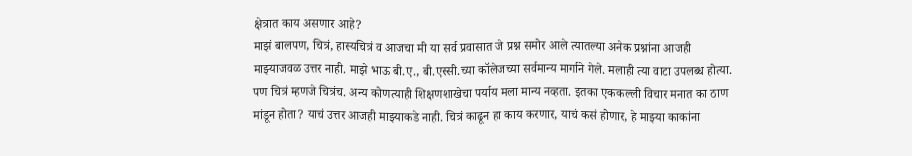क्षेत्रात काय असणार आहे?
माझं बालपण, चित्रं, हास्यचित्रं व आजचा मी या सर्व प्रवासात जे प्रश्न समोर आले त्यातल्या अनेक प्रश्नांना आजही माझ्याजवळ उत्तर नाही. माझे भाऊ बी.ए., बी.एस्सी.च्या कॉलेजच्या सर्वमान्य मार्गाने गेले. मलाही त्या वाटा उपलब्ध होत्या. पण चित्रं म्हणजे चित्रंच. अन्य कोणत्याही शिक्षणशाखेचा पर्याय मला मान्य नव्हता. इतका एककल्ली विचार मनात का ठाण मांडून होता? याचं उत्तर आजही माझ्याकडे नाही. चित्रं काढून हा काय करणार, याचं कसं होणार, हे माझ्या काकांना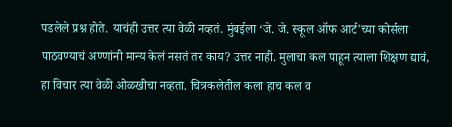पडलेले प्रश्न होते. याचंही उत्तर त्या वेळी नव्हतं. मुंबईला ‘जे. जे. स्कूल ऑफ आर्ट'च्या कोर्सला पाठवण्याचं अण्णांनी मान्य केलं नसतं तर काय? उत्तर नाही. मुलाचा कल पाहून त्याला शिक्षण द्यावं, हा विचार त्या वेळी ओळखीचा नव्हता. चित्रकलेतील कला हाच कल व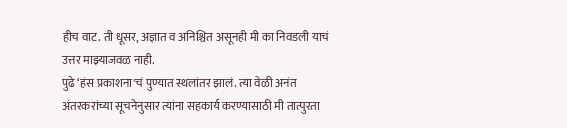हीच वाट. ती धूसर, अज्ञात व अनिश्चित असूनही मी का निवडली याचं उत्तर माझ्याजवळ नाही.
पुढे ‘हंस प्रकाशना'चं पुण्यात स्थलांतर झालं. त्या वेळी अनंत अंतरकरांच्या सूचनेनुसार त्यांना सहकार्य करण्यासाठी मी तात्पुरता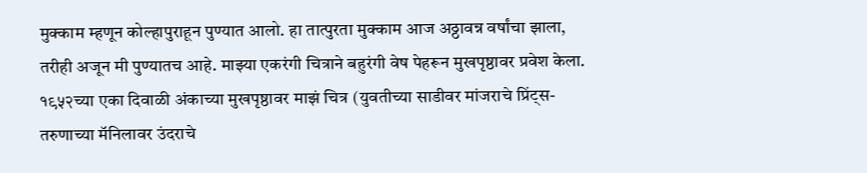मुक्काम म्हणून कोल्हापुराहून पुण्यात आलो. हा तात्पुरता मुक्काम आज अठ्ठावन्न वर्षांचा झाला, तरीही अजून मी पुण्यातच आहे. माझ्या एकरंगी चित्राने बहुरंगी वेष पेहरून मुखपृष्ठावर प्रवेश केला. १९५२च्या एका दिवाळी अंकाच्या मुखपृष्ठावर माझं चित्र (युवतीच्या साडीवर मांजराचे प्रिंट्स- तरुणाच्या मॅनिलावर उंदराचे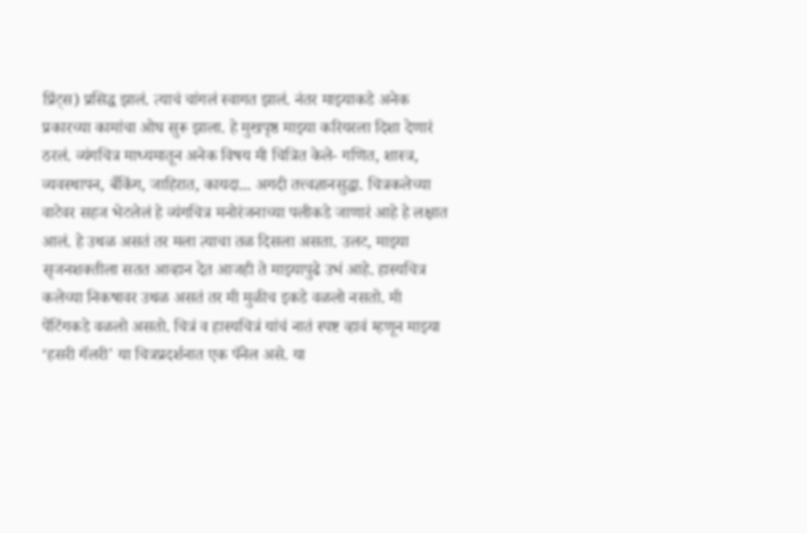प्रिंट्स) प्रसिद्ध झालं. त्याचं चांगलं स्वागत झालं. नंतर माझ्याकडे अनेक प्रकारच्या कामांचा ओघ सुरू झाला. हे मुखपृष्ठ माझ्या करियरला दिशा देणारं ठरलं. व्यंगचित्र माध्यमातून अनेक विषय मी चित्रित केले- गणित, शास्त्र, व्यवस्थापन, बँकिंग, जाहिरात, कायदा... अगदी तत्त्वज्ञानसुद्धा. चित्रकलेच्या वाटेवर सहज भेटलेलं हे व्यंगचित्र मनोरंजनाच्या पलीकडे जाणारं आहे हे लक्षात आलं. हे उथळ असतं तर मला त्याचा तळ दिसला असता. उलट, माझ्या सृजनशक्तीला सतत आव्हान देत आजही ते माझ्यापुढे उभं आहे. हास्यचित्र कलेच्या निकषावर उथळ असतं तर मी मुळीच इकडे वळलो नसतो. मी पेंटिंगकडे वळलो असतो. चित्रं व हास्यचित्रं यांचं नातं स्पष्ट व्हावं म्हणून माझ्या ‘हसरी गॅलरी' या चित्रप्रदर्शनात एक पॅनेल असे. या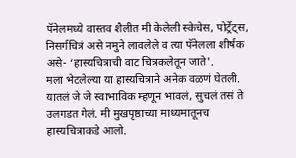पॅनेलमध्ये वास्तव शैलीत मी केलेली स्केचेस, पोर्ट्रेट्स, निसर्गचित्रं असे नमुने लावलेले व त्या पॅनेलला शीर्षक असे- ‘हास्यचित्राची वाट चित्रकलेतून जाते'.
मला भेटलेल्या या हास्यचित्राने अनेक वळणं घेतली. यातलं जे जे स्वाभाविक म्हणून भावलं, सुचलं तसं ते उलगडत गेलं. मी मुखपृष्ठाच्या माध्यमातूनच हास्यचित्राकडे आलो.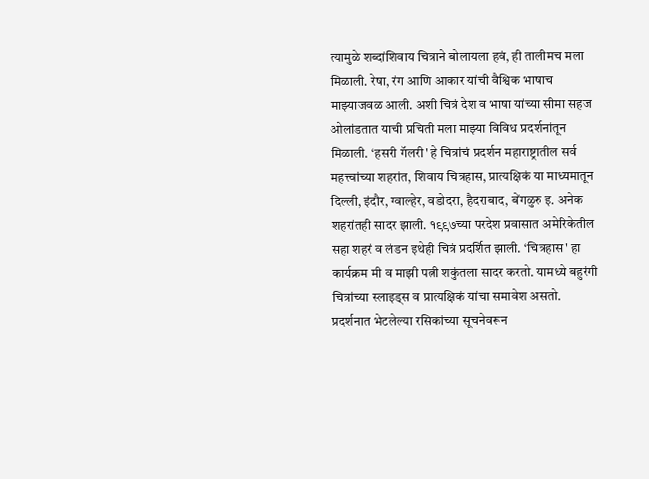त्यामुळे शब्दांशिवाय चित्राने बोलायला हवं, ही तालीमच मला मिळाली. रेषा, रंग आणि आकार यांची वैश्विक भाषाच माझ्याजवळ आली. अशी चित्रं देश व भाषा यांच्या सीमा सहज ओलांडतात याची प्रचिती मला माझ्या विविध प्रदर्शनांतून मिळाली. ‘हसरी गॅलरी' हे चित्रांचं प्रदर्शन महाराष्ट्रातील सर्व महत्त्वांच्या शहरांत, शिवाय चित्रहास, प्रात्यक्षिकं या माध्यमातून दिल्ली, इंदौर, ग्वाल्हेर, वडोदरा, हैदराबाद, बेंगळुरु इ. अनेक शहरांतही सादर झाली. १९९७च्या परदेश प्रवासात अमेरिकेतील सहा शहरं व लंडन इथेही चित्रं प्रदर्शित झाली. ‘चित्रहास' हा कार्यक्रम मी व माझी पत्नी शकुंतला सादर करतो. यामध्ये बहुरंगी चित्रांच्या स्लाइड्स व प्रात्यक्षिकं यांचा समावेश असतो. प्रदर्शनात भेटलेल्या रसिकांच्या सूचनेवरून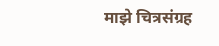माझे चित्रसंग्रह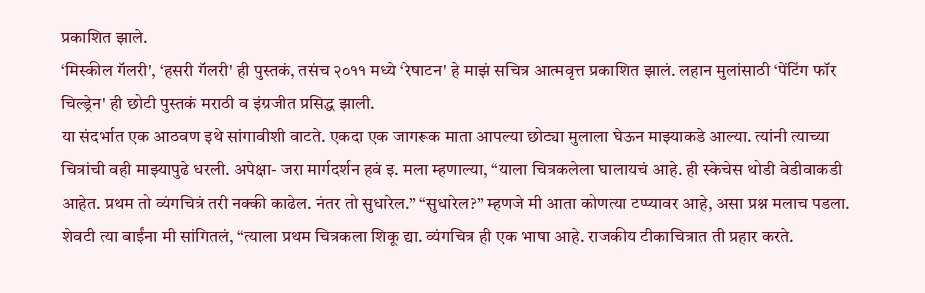प्रकाशित झाले.
‘मिस्कील गॅलरी', ‘हसरी गॅलरी' ही पुस्तकं, तसंच २०११ मध्ये ‘रेषाटन' हे माझं सचित्र आत्मवृत्त प्रकाशित झालं. लहान मुलांसाठी ‘पेंटिंग फॉर चिल्ड्रेन' ही छोटी पुस्तकं मराठी व इंग्रजीत प्रसिद्ध झाली.
या संदर्भात एक आठवण इथे सांगावीशी वाटते. एकदा एक जागरूक माता आपल्या छोट्या मुलाला घेऊन माझ्याकडे आल्या. त्यांनी त्याच्या चित्रांची वही माझ्यापुढे धरली. अपेक्षा- जरा मार्गदर्शन हवं इ. मला म्हणाल्या, “याला चित्रकलेला घालायचं आहे. ही स्केचेस थोडी वेडीवाकडी आहेत. प्रथम तो व्यंगचित्रं तरी नक्की काढेल. नंतर तो सुधारेल.” “सुधारेल?” म्हणजे मी आता कोणत्या टप्प्यावर आहे, असा प्रश्न मलाच पडला. शेवटी त्या बाईंना मी सांगितलं, “त्याला प्रथम चित्रकला शिकू द्या. व्यंगचित्र ही एक भाषा आहे. राजकीय टीकाचित्रात ती प्रहार करते.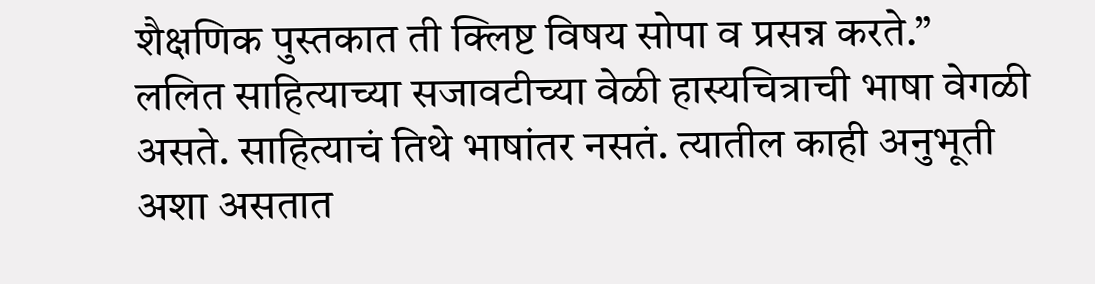शैक्षणिक पुस्तकात ती क्लिष्ट विषय सोपा व प्रसन्न करते.”
ललित साहित्याच्या सजावटीच्या वेळी हास्यचित्राची भाषा वेगळी असते. साहित्याचं तिथे भाषांतर नसतं. त्यातील काही अनुभूती अशा असतात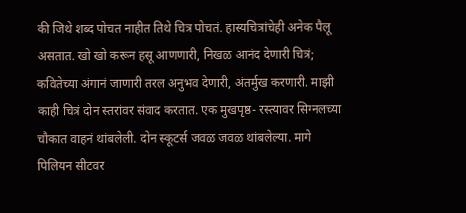की जिथे शब्द पोचत नाहीत तिथे चित्र पोचतं. हास्यचित्रांचेही अनेक पैलू असतात. खो खो करून हसू आणणारी, निखळ आनंद देणारी चित्रं; कवितेच्या अंगानं जाणारी तरल अनुभव देणारी, अंतर्मुख करणारी. माझी काही चित्रं दोन स्तरांवर संवाद करतात. एक मुखपृष्ठ- रस्त्यावर सिग्नलच्या चौकात वाहनं थांबलेली. दोन स्कूटर्स जवळ जवळ थांबलेल्या. मागे पिलियन सीटवर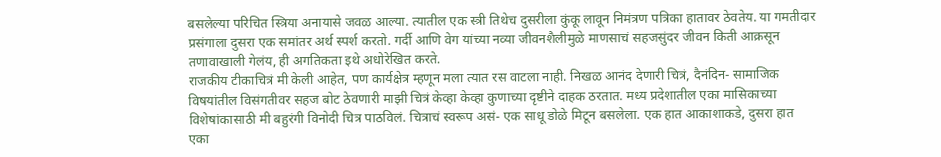बसलेल्या परिचित स्त्रिया अनायासे जवळ आल्या. त्यातील एक स्त्री तिथेच दुसरीला कुंकू लावून निमंत्रण पत्रिका हातावर ठेवतेय. या गमतीदार प्रसंगाला दुसरा एक समांतर अर्थ स्पर्श करतो. गर्दी आणि वेग यांच्या नव्या जीवनशैलीमुळे माणसाचं सहजसुंदर जीवन किती आक्रसून तणावाखाली गेलंय, ही अगतिकता इथे अधोरेखित करते.
राजकीय टीकाचित्रं मी केली आहेत, पण कार्यक्षेत्र म्हणून मला त्यात रस वाटला नाही. निखळ आनंद देणारी चित्रं, दैनंदिन- सामाजिक विषयांतील विसंगतीवर सहज बोट ठेवणारी माझी चित्रं केव्हा केव्हा कुणाच्या दृष्टीने दाहक ठरतात. मध्य प्रदेशातील एका मासिकाच्या विशेषांकासाठी मी बहुरंगी विनोदी चित्र पाठविलं. चित्राचं स्वरूप असं- एक साधू डोळे मिटून बसलेला. एक हात आकाशाकडे, दुसरा हात एका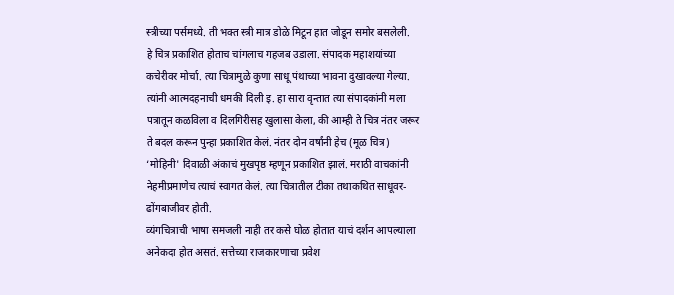स्त्रीच्या पर्समध्ये. ती भक्त स्त्री मात्र डोळे मिटून हात जोडून समोर बसलेली.
हे चित्र प्रकाशित होताच चांगलाच गहजब उडाला. संपादक महाशयांच्या कचेरीवर मोर्चा. त्या चित्रामुळे कुणा साधू पंथाच्या भावना दुखावल्या गेल्या. त्यांनी आत्मदहनाची धमकी दिली इ. हा सारा वृन्तात त्या संपादकांनी मला पत्रातून कळविला व दिलगिरीसह खुलासा केला, की आम्ही ते चित्र नंतर जरूर ते बदल करून पुन्हा प्रकाशित केलं. नंतर दोन वर्षांनी हेच (मूळ चित्र) ‘मोहिनी' दिवाळी अंकाचं मुखपृष्ठ म्हणून प्रकाशित झालं. मराठी वाचकांनी नेहमीप्रमाणेच त्याचं स्वागत केलं. त्या चित्रातील टीका तथाकथित साधूवर-ढोंगबाजीवर होती.
व्यंगचित्राची भाषा समजली नाही तर कसे घोळ होतात याचं दर्शन आपल्याला अनेकदा होत असतं. सत्तेच्या राजकारणाचा प्रवेश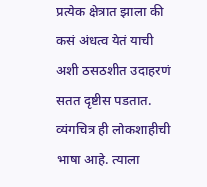प्रत्येक क्षेत्रात झाला की कसं अंधत्व येतं याची अशी ठसठशीत उदाहरणं सतत दृष्टीस पडतात. व्यंगचित्र ही लोकशाहीची भाषा आहे. त्याला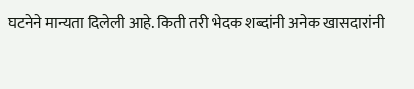घटनेने मान्यता दिलेली आहे. किती तरी भेदक शब्दांनी अनेक खासदारांनी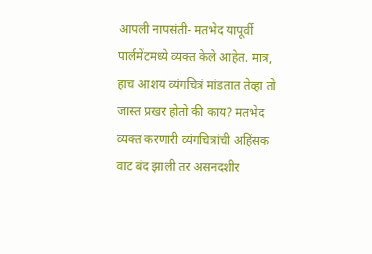आपली नापसंती- मतभेद यापूर्वी पार्लमेंटमध्ये व्यक्त केले आहेत. मात्र, हाच आशय व्यंगचित्रं मांडतात तेव्हा तो जास्त प्रखर होतो की काय? मतभेद व्यक्त करणारी व्यंगचित्रांची अहिंसक वाट बंद झाली तर असनदशीर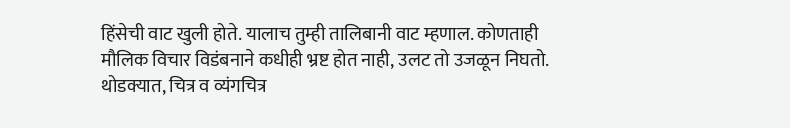हिंसेची वाट खुली होते. यालाच तुम्ही तालिबानी वाट म्हणाल. कोणताही मौलिक विचार विडंबनाने कधीही भ्रष्ट होत नाही, उलट तो उजळून निघतो.
थोडक्यात, चित्र व व्यंगचित्र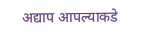अद्याप आपल्याकडे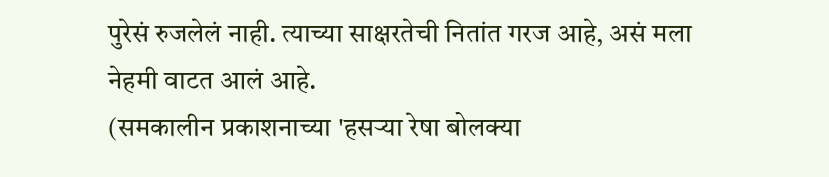पुरेसं रुजलेलं नाही. त्याच्या साक्षरतेची नितांत गरज आहे, असं मला नेहमी वाटत आलं आहे.
(समकालीन प्रकाशनाच्या 'हसऱ्या रेषा बोलक्या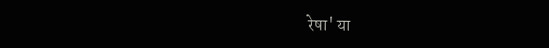रेषा' या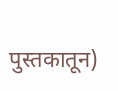पुस्तकातून)